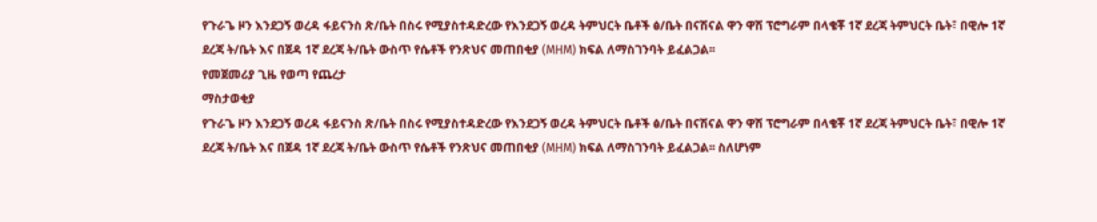የጉራጌ ዞን እንደጋኝ ወረዳ ፋይናንስ ጽ/ቤት በስሩ የሚያስተዳድረው የእንደጋኝ ወረዳ ትምህርት ቤቶች ፅ/ቤት በናሽናል ዋን ዋሽ ፕሮግራም በላቄቾ 1ኛ ደረጃ ትምህርት ቤት፣ በዊሎ 1ኛ ደረጃ ት/ቤት እና በጀዳ 1ኛ ደረጃ ት/ቤት ውስጥ የሴቶች የንጽህና መጠበቂያ (MHM) ክፍል ለማስገንባት ይፈልጋል፡፡
የመጀመሪያ ጊዜ የወጣ የጨረታ
ማስታወቂያ
የጉራጌ ዞን እንደጋኝ ወረዳ ፋይናንስ ጽ/ቤት በስሩ የሚያስተዳድረው የእንደጋኝ ወረዳ ትምህርት ቤቶች ፅ/ቤት በናሽናል ዋን ዋሽ ፕሮግራም በላቄቾ 1ኛ ደረጃ ትምህርት ቤት፣ በዊሎ 1ኛ ደረጃ ት/ቤት እና በጀዳ 1ኛ ደረጃ ት/ቤት ውስጥ የሴቶች የንጽህና መጠበቂያ (MHM) ክፍል ለማስገንባት ይፈልጋል፡፡ ስለሆነም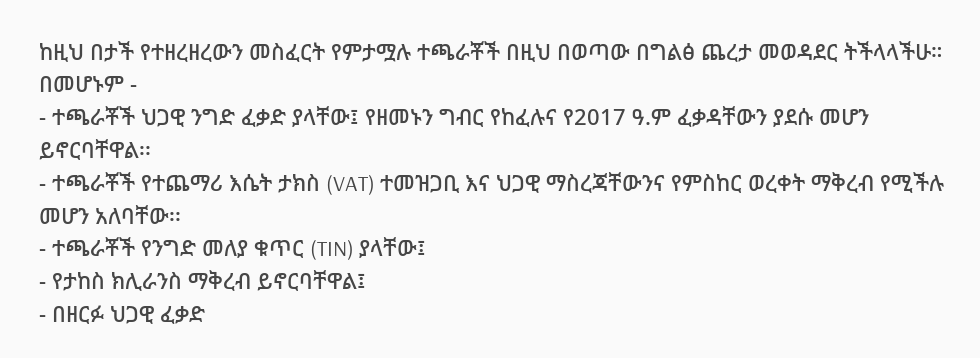ከዚህ በታች የተዘረዘረውን መስፈርት የምታሟሉ ተጫራቾች በዚህ በወጣው በግልፅ ጨረታ መወዳደር ትችላላችሁ።
በመሆኑም -
- ተጫራቾች ህጋዊ ንግድ ፈቃድ ያላቸው፤ የዘመኑን ግብር የከፈሉና የ2017 ዓ.ም ፈቃዳቸውን ያደሱ መሆን ይኖርባቸዋል፡፡
- ተጫራቾች የተጨማሪ እሴት ታክስ (VAT) ተመዝጋቢ እና ህጋዊ ማስረጃቸውንና የምስከር ወረቀት ማቅረብ የሚችሉ መሆን አለባቸው፡፡
- ተጫራቾች የንግድ መለያ ቁጥር (TIN) ያላቸው፤
- የታከስ ክሊራንስ ማቅረብ ይኖርባቸዋል፤
- በዘርፉ ህጋዊ ፈቃድ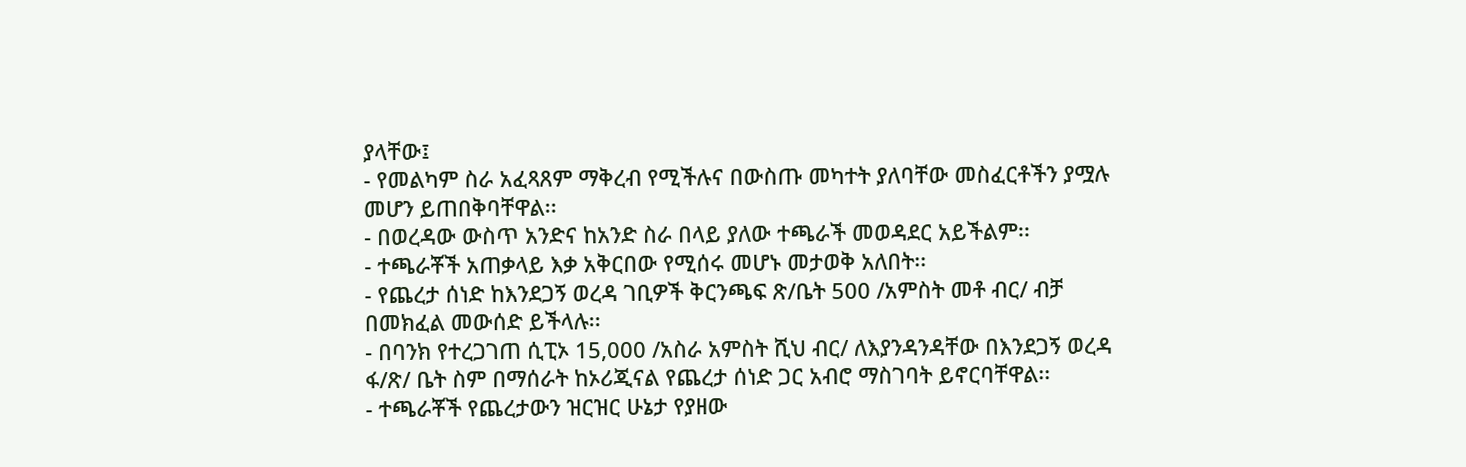ያላቸው፤
- የመልካም ስራ አፈጻጸም ማቅረብ የሚችሉና በውስጡ መካተት ያለባቸው መስፈርቶችን ያሟሉ መሆን ይጠበቅባቸዋል፡፡
- በወረዳው ውስጥ አንድና ከአንድ ስራ በላይ ያለው ተጫራች መወዳደር አይችልም፡፡
- ተጫራቾች አጠቃላይ እቃ አቅርበው የሚሰሩ መሆኑ መታወቅ አለበት፡፡
- የጨረታ ሰነድ ከእንደጋኝ ወረዳ ገቢዎች ቅርንጫፍ ጽ/ቤት 500 /አምስት መቶ ብር/ ብቻ በመክፈል መውሰድ ይችላሉ፡፡
- በባንክ የተረጋገጠ ሲፒኦ 15,000 /አስራ አምስት ሺህ ብር/ ለእያንዳንዳቸው በእንደጋኝ ወረዳ ፋ/ጽ/ ቤት ስም በማሰራት ከኦሪጂናል የጨረታ ሰነድ ጋር አብሮ ማስገባት ይኖርባቸዋል፡፡
- ተጫራቾች የጨረታውን ዝርዝር ሁኔታ የያዘው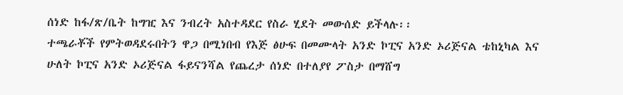ሰነድ ከፋ/ጽ/ቤት ከግዢ እና ንብረት አስተዳደር የስራ ሂደት መውሰድ ይችላሉ፡፡
ተጫራቾች የምትወዳደሩበትን ዋጋ በሚነበብ የእጅ ፅሁፍ በመሙላት አንድ ኮፒና አንድ ኦሪጅናል ቴከኒካል እና ሁለት ኮፒና አንድ ኦሪጅናል ፋይናንሻል የጨረታ ሰነድ በተለያየ ፖስታ በማሸግ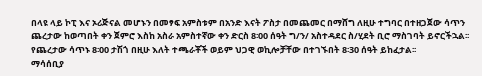በላዩ ላይ ኮፒ እና ኦሪጅናል መሆኑን በመፃፍ አምስቱም በአንድ እናት ፖስታ በመጨመር በማሸግ ለዚሁ ተግባር በተዘጋጀው ሳጥን ጨረታው ከወጣበት ቀን ጀምሮ እስከ አስራ አምስተኛው ቀን ድርስ 8፡00 ሰዓት ግ/ን/ አስተዳደር ስ/ሂደት ቢሮ ማስገባት ይኖርችኋል፡፡ የጨረታው ሳጥኑ 8፡00 ታሽጎ በዚሁ እለት ተጫራቾች ወይም ህጋዊ ወኪሎቻቸው በተገኙበት 8፡30 ሰዓት ይከፈታል፡፡
ማሳሰቢያ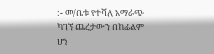:- መ/ቤቱ የተሻለ አማራጭ ካገኘ ጨረታውን በከፊልም ሆነ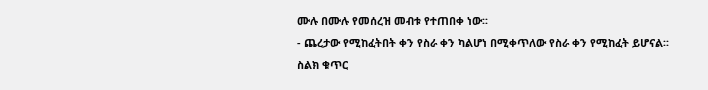ሙሉ በሙሉ የመሰረዝ መብቱ የተጠበቀ ነው፡፡
- ጨረታው የሚከፈትበት ቀን የስራ ቀን ካልሆነ በሚቀጥለው የስራ ቀን የሚከፈት ይሆናል፡፡
ስልክ ቁጥር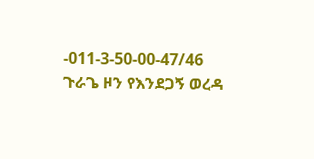-011-3-50-00-47/46
ጉራጌ ዞን የእንደጋኝ ወረዳ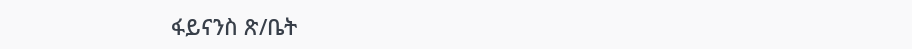ፋይናንስ ጽ/ቤት